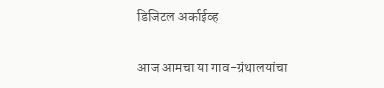डिजिटल अर्काईव्ह

आज आमचा या गाव-ग्रंथालयांचा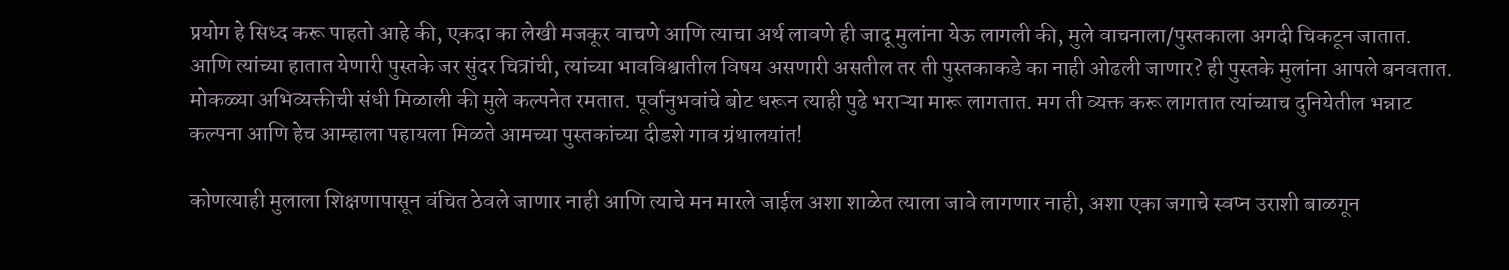प्रयोग हे सिध्द करू पाहतो आहे की, एकदा का लेखी मजकूर वाचणे आणि त्याचा अर्थ लावणे ही जादू मुलांना येऊ लागली की, मुले वाचनाला/पुस्तकाला अगदी चिकटून जातात. आणि त्यांच्या हातात येणारी पुस्तके जर सुंदर चित्रांची, त्यांच्या भावविश्वातील विषय असणारी असतील तर ती पुस्तकाकडे का नाही ओढली जाणार? ही पुस्तके मुलांना आपले बनवतात. मोकळ्या अभिव्यक्तीची संधी मिळाली की मुले कल्पनेत रमतात. पूर्वानुभवांचे बोट धरून त्याही पुढे भराऱ्या मारू लागतात. मग ती व्यक्त करू लागतात त्यांच्याच दुनियेतील भन्नाट कल्पना आणि हेच आम्हाला पहायला मिळते आमच्या पुस्तकांच्या दीडशे गाव ग्रंथालयांत!

कोणत्याही मुलाला शिक्षणापासून वंचित ठेवले जाणार नाही आणि त्याचे मन मारले जाईल अशा शाळेत त्याला जावे लागणार नाही, अशा एका जगाचे स्वप्न उराशी बाळगून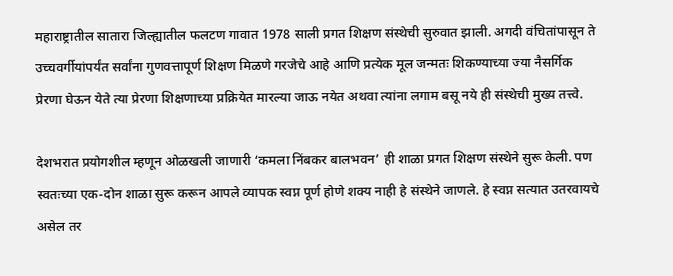महाराष्ट्रातील सातारा जिल्ह्यातील फलटण गावात 1978 साली प्रगत शिक्षण संस्थेची सुरुवात झाली. अगदी वंचितांपासून ते उच्चवर्गीयांपर्यंत सर्वांना गुणवत्तापूर्ण शिक्षण मिळणे गरजेचे आहे आणि प्रत्येक मूल जन्मतः शिकण्याच्या ज्या नैसर्गिक प्रेरणा घेऊन येते त्या प्रेरणा शिक्षणाच्या प्रक्रियेत मारल्या जाऊ नयेत अथवा त्यांना लगाम बसू नये ही संस्थेची मुख्य तत्त्वे.

देशभरात प्रयोगशील म्हणून ओळखली जाणारी ‘कमला निंबकर बालभवन’ ही शाळा प्रगत शिक्षण संस्थेने सुरू केली. पण स्वतःच्या एक-दोन शाळा सुरू करून आपले व्यापक स्वप्न पूर्ण होणे शक्य नाही हे संस्थेने जाणले. हे स्वप्न सत्यात उतरवायचे असेल तर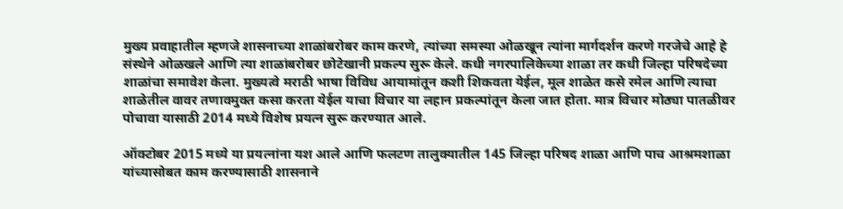मुख्य प्रवाहातील म्हणजे शासनाच्या शाळांबरोबर काम करणे, त्यांच्या समस्या ओळखून त्यांना मार्गदर्शन करणे गरजेचे आहे हे संस्थेने ओळखले आणि त्या शाळांबरोबर छोटेखानी प्रकल्प सुरू केले. कधी नगरपालिकेच्या शाळा तर कधी जिल्हा परिषदेच्या शाळांचा समावेश केला. मुख्यत्वे मराठी भाषा विविध आयामांतून कशी शिकवता येईल, मूल शाळेत कसे रमेल आणि त्याचा शाळेतील वावर तणावमुक्त कसा करता येईल याचा विचार या लहान प्रकल्पांतून केला जात होता. मात्र विचार मोठ्या पातळीवर पोचावा यासाठी 2014 मध्ये विशेष प्रयत्न सुरू करण्यात आले.

ऑक्टोबर 2015 मध्ये या प्रयत्नांना यश आले आणि फलटण तालुक्यातील 145 जिल्हा परिषद शाळा आणि पाच आश्रमशाळा यांच्यासोबत काम करण्यासाठी शासनाने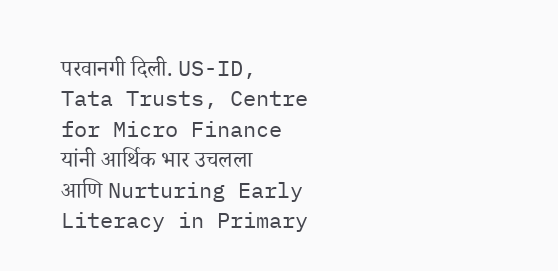परवानगी दिली. US-ID, Tata Trusts, Centre for Micro Finance यांनी आर्थिक भार उचलला आणि Nurturing Early Literacy in Primary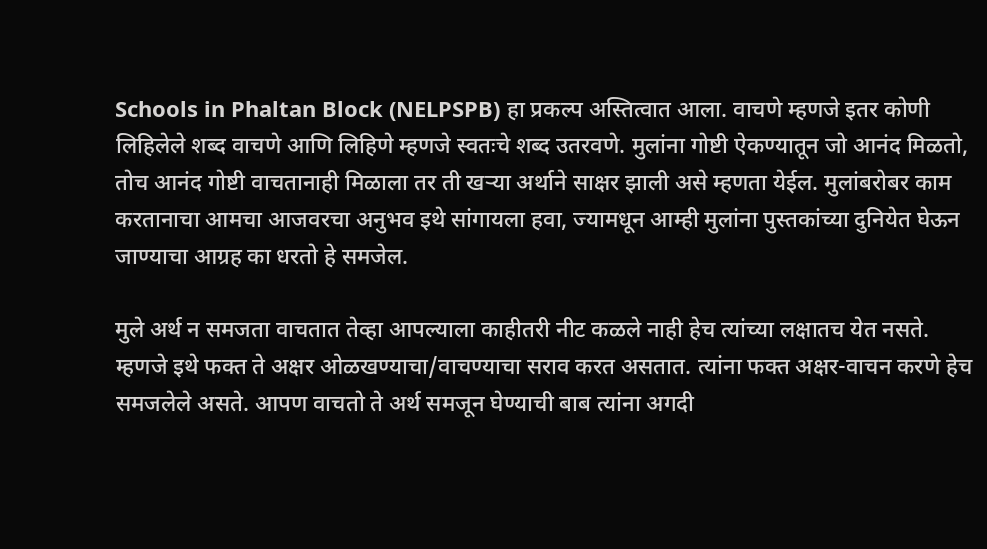Schools in Phaltan Block (NELPSPB) हा प्रकल्प अस्तित्वात आला. वाचणे म्हणजे इतर कोणी लिहिलेले शब्द वाचणे आणि लिहिणे म्हणजे स्वतःचे शब्द उतरवणे. मुलांना गोष्टी ऐकण्यातून जो आनंद मिळतो, तोच आनंद गोष्टी वाचतानाही मिळाला तर ती खऱ्या अर्थाने साक्षर झाली असे म्हणता येईल. मुलांबरोबर काम करतानाचा आमचा आजवरचा अनुभव इथे सांगायला हवा, ज्यामधून आम्ही मुलांना पुस्तकांच्या दुनियेत घेऊन जाण्याचा आग्रह का धरतो हे समजेल.

मुले अर्थ न समजता वाचतात तेव्हा आपल्याला काहीतरी नीट कळले नाही हेच त्यांच्या लक्षातच येत नसते. म्हणजे इथे फक्त ते अक्षर ओळखण्याचा/वाचण्याचा सराव करत असतात. त्यांना फक्त अक्षर-वाचन करणे हेच समजलेले असते. आपण वाचतो ते अर्थ समजून घेण्याची बाब त्यांना अगदी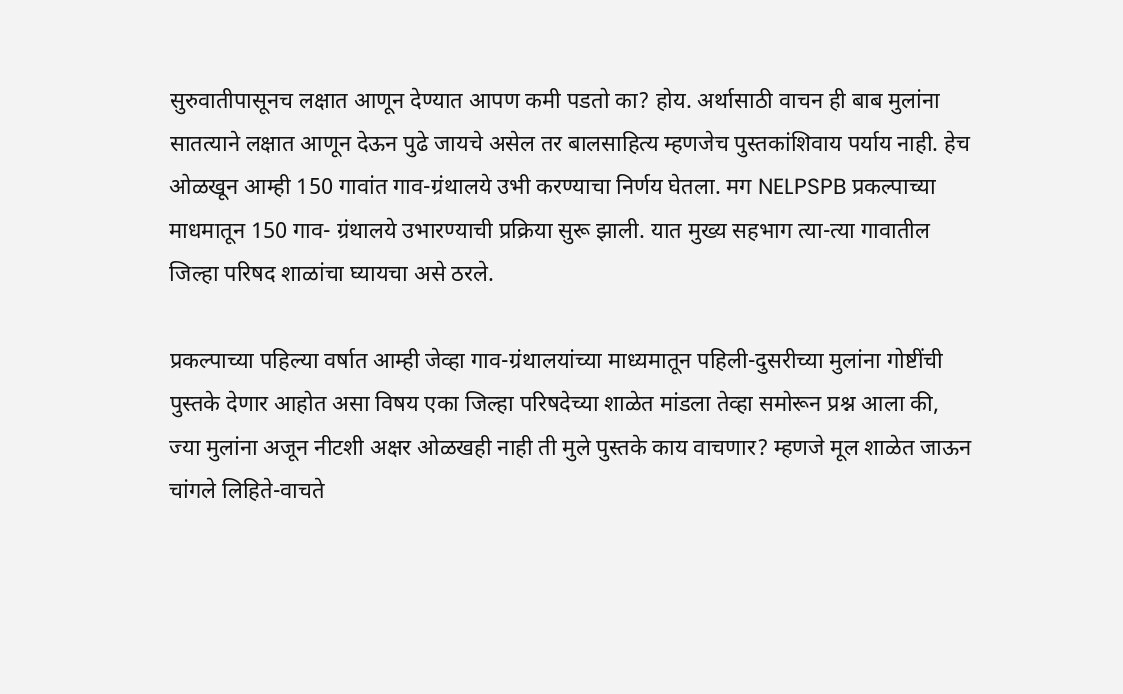सुरुवातीपासूनच लक्षात आणून देण्यात आपण कमी पडतो का? होय. अर्थासाठी वाचन ही बाब मुलांना सातत्याने लक्षात आणून देऊन पुढे जायचे असेल तर बालसाहित्य म्हणजेच पुस्तकांशिवाय पर्याय नाही. हेच ओळखून आम्ही 150 गावांत गाव-ग्रंथालये उभी करण्याचा निर्णय घेतला. मग NELPSPB प्रकल्पाच्या माधमातून 150 गाव- ग्रंथालये उभारण्याची प्रक्रिया सुरू झाली. यात मुख्य सहभाग त्या-त्या गावातील जिल्हा परिषद शाळांचा घ्यायचा असे ठरले.

प्रकल्पाच्या पहिल्या वर्षात आम्ही जेव्हा गाव-ग्रंथालयांच्या माध्यमातून पहिली-दुसरीच्या मुलांना गोष्टींची पुस्तके देणार आहोत असा विषय एका जिल्हा परिषदेच्या शाळेत मांडला तेव्हा समोरून प्रश्न आला की, ज्या मुलांना अजून नीटशी अक्षर ओळखही नाही ती मुले पुस्तके काय वाचणार? म्हणजे मूल शाळेत जाऊन चांगले लिहिते-वाचते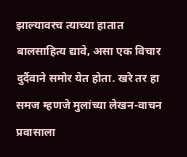झाल्यावरच त्याच्या हातात बालसाहित्य द्यावे, असा एक विचार दुर्दैवाने समोर येत होता. खरे तर हा समज म्हणजे मुलांच्या लेखन-वाचन प्रवासाला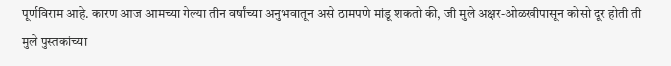पूर्णविराम आहे. कारण आज आमच्या गेल्या तीन वर्षांच्या अनुभवातून असे ठामपणे मांडू शकतो की, जी मुले अक्षर-ओळखीपासून कोसो दूर होती ती मुले पुस्तकांच्या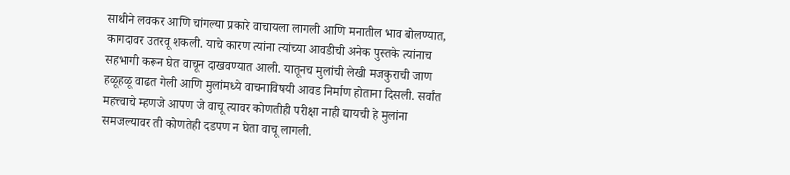साथीने लवकर आणि चांगल्या प्रकारे वाचायला लागली आणि मनातील भाव बोलण्यात, कागदावर उतरवू शकली. याचे कारण त्यांना त्यांच्या आवडीची अनेक पुस्तके त्यांनाच सहभागी करून घेत वाचून दाखवण्यात आली. यातूनच मुलांची लेखी मजकुराची जाण हळूहळू वाढत गेली आणि मुलांमध्ये वाचनाविषयी आवड निर्माण होताना दिसली. सर्वांत महत्त्वाचे म्हणजे आपण जे वाचू त्यावर कोणतीही परीक्षा नाही द्यायची हे मुलांना समजल्यावर ती कोणतेही दडपण न घेता वाचू लागली.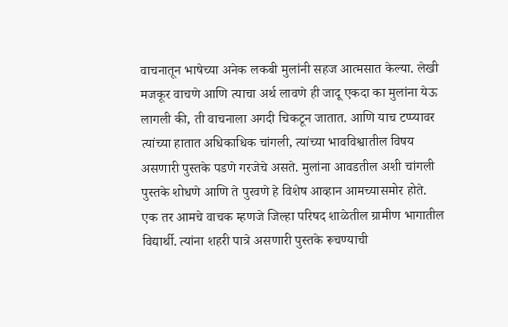वाचनातून भाषेच्या अनेक लकबी मुलांनी सहज आत्मसात केल्या. लेखी मजकूर वाचणे आणि त्याचा अर्थ लावणे ही जादू एकदा का मुलांना येऊ लागली की, ती वाचनाला अगदी चिकटून जातात. आणि याच टप्प्यावर त्यांच्या हातात अधिकाधिक चांगली, त्यांच्या भावविश्वातील विषय असणारी पुस्तके पडणे गरजेचे असते. मुलांना आवडतील अशी चांगली पुस्तके शोधणे आणि ते पुरवणे हे विशेष आव्हान आमच्यासमोर होते. एक तर आमचे वाचक म्हणजे जिल्हा परिषद शाळेतील ग्रामीण भागातील विद्यार्थी. त्यांना शहरी पात्रे असणारी पुस्तके रूचण्याची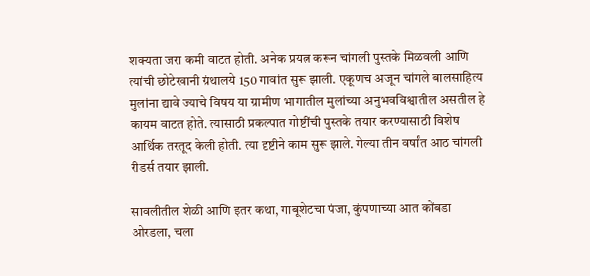शक्यता जरा कमी वाटत होती. अनेक प्रयत्न करून चांगली पुस्तके मिळवली आणि त्यांची छोटेखानी ग्रंथालये 150 गावांत सुरू झाली. एकूणच अजून चांगले बालसाहित्य मुलांना द्यावे ज्याचे विषय या ग्रामीण भागातील मुलांच्या अनुभवविश्वातील असतील हे कायम वाटत होते. त्यासाठी प्रकल्पात गोष्टींची पुस्तके तयार करण्यासाठी विशेष आर्थिक तरतूद केली होती. त्या दृष्टीने काम सुरू झाले. गेल्या तीन वर्षांत आठ चांगली रीडर्स तयार झाली.

सावलीतील शेळी आणि इतर कथा, गाबूशेटचा पंजा, कुंपणाच्या आत कोंबडा ओरडला, चला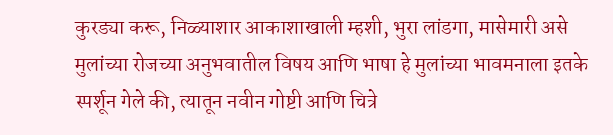कुरड्या करू, निळ्याशार आकाशाखाली म्हशी, भुरा लांडगा, मासेमारी असे मुलांच्या रोजच्या अनुभवातील विषय आणि भाषा हे मुलांच्या भावमनाला इतके स्पर्शून गेले की, त्यातून नवीन गोष्टी आणि चित्रे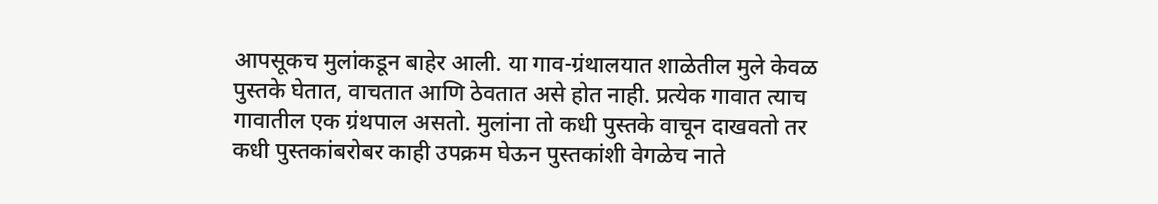आपसूकच मुलांकडून बाहेर आली. या गाव-ग्रंथालयात शाळेतील मुले केवळ पुस्तके घेतात, वाचतात आणि ठेवतात असे होत नाही. प्रत्येक गावात त्याच गावातील एक ग्रंथपाल असतो. मुलांना तो कधी पुस्तके वाचून दाखवतो तर कधी पुस्तकांबरोबर काही उपक्रम घेऊन पुस्तकांशी वेगळेच नाते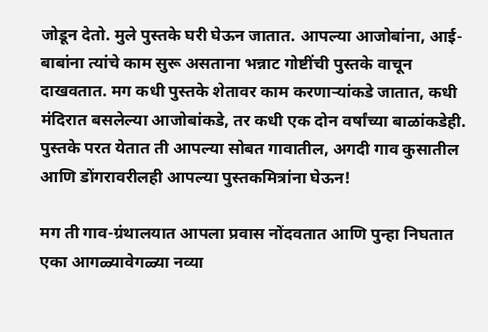जोडून देतो. मुले पुस्तके घरी घेऊन जातात. आपल्या आजोबांना, आई-बाबांना त्यांचे काम सुरू असताना भन्नाट गोष्टींची पुस्तके वाचून दाखवतात. मग कधी पुस्तके शेतावर काम करणाऱ्यांकडे जातात, कधी मंदिरात बसलेल्या आजोबांकडे, तर कधी एक दोन वर्षांच्या बाळांकडेही. पुस्तके परत येतात ती आपल्या सोबत गावातील, अगदी गाव कुसातील आणि डोंगरावरीलही आपल्या पुस्तकमित्रांना घेऊन!

मग ती गाव-ग्रंथालयात आपला प्रवास नोंदवतात आणि पुन्हा निघतात एका आगळ्यावेगळ्या नव्या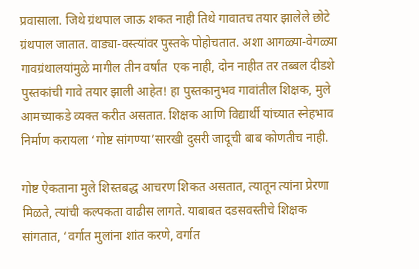प्रवासाला. जिथे ग्रंथपाल जाऊ शकत नाही तिथे गावातच तयार झालेले छोटे ग्रंथपाल जातात. वाड्या-वस्त्यांवर पुस्तके पोहोचतात. अशा आगळ्या-वेगळ्या गावग्रंथालयांमुळे मागील तीन वर्षांत  एक नाही, दोन नाहीत तर तब्बल दीडशे पुस्तकांची गावे तयार झाली आहेत! हा पुस्तकानुभव गावांतील शिक्षक, मुले आमच्याकडे व्यक्त करीत असतात. शिक्षक आणि विद्यार्थी यांच्यात स्नेहभाव निर्माण करायला ‘गोष्ट सांगण्या’सारखी दुसरी जादूची बाब कोणतीच नाही.

गोष्ट ऐकताना मुले शिस्तबद्ध आचरण शिकत असतात, त्यातून त्यांना प्रेरणा मिळते, त्यांची कल्पकता वाढीस लागते. याबाबत दडसवस्तीचे शिक्षक सांगतात, ‘वर्गात मुलांना शांत करणे, वर्गात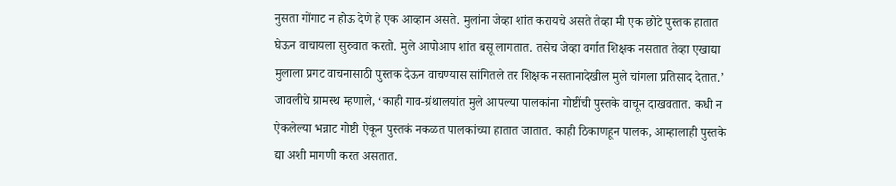नुसता गोंगाट न होऊ देणे हे एक आव्हान असते. मुलांना जेव्हा शांत करायचे असते तेव्हा मी एक छोटे पुस्तक हातात घेऊन वाचायला सुरुवात करतो. मुले आपोआप शांत बसू लागतात. तसेच जेव्हा वर्गात शिक्षक नसतात तेव्हा एखाद्या मुलाला प्रगट वाचनासाठी पुस्तक देऊन वाचण्यास सांगितले तर शिक्षक नसतानादेखील मुले चांगला प्रतिसाद देतात.’ जावलीचे ग्रामस्थ म्हणाले, ‘काही गाव-ग्रंथालयांत मुले आपल्या पालकांना गोष्टींची पुस्तके वाचून दाखवतात. कधी न ऐकलेल्या भन्नाट गोष्टी ऐकून पुस्तकं नकळत पालकांच्या हातात जातात. काही ठिकाणहून पालक, आम्हालाही पुस्तके द्या अशी मागणी करत असतात.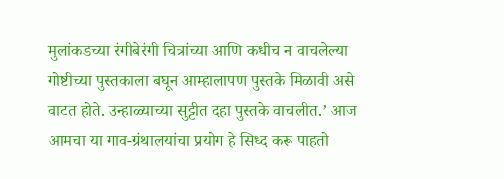मुलांकडच्या रंगीबेरंगी चित्रांच्या आणि कधीच न वाचलेल्या गोष्टीच्या पुस्तकाला बघून आम्हालापण पुस्तके मिळावी असे वाटत होते. उन्हाळ्याच्या सुट्टीत दहा पुस्तके वाचलीत.’ आज आमचा या गाव-ग्रंथालयांचा प्रयोग हे सिध्द करू पाहतो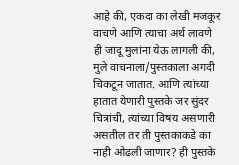आहे की, एकदा का लेखी मजकूर वाचणे आणि त्याचा अर्थ लावणे ही जादू मुलांना येऊ लागली की, मुले वाचनाला/पुस्तकाला अगदी चिकटून जातात. आणि त्यांच्या हातात येणारी पुस्तके जर सुंदर चित्रांची, त्यांच्या विषय असणारी असतील तर ती पुस्तकाकडे का नाही ओढली जाणार? ही पुस्तके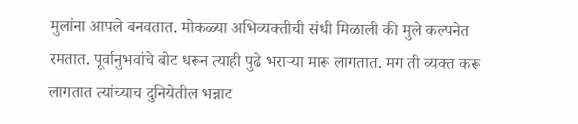मुलांना आपले बनवतात. मोकळ्या अभिव्यक्तीची संधी मिळाली की मुले कल्पनेत रमतात. पूर्वानुभवांचे बोट धरून त्याही पुढे भराऱ्या मारू लागतात. मग ती व्यक्त करू लागतात त्यांच्याच दुनियेतील भन्नाट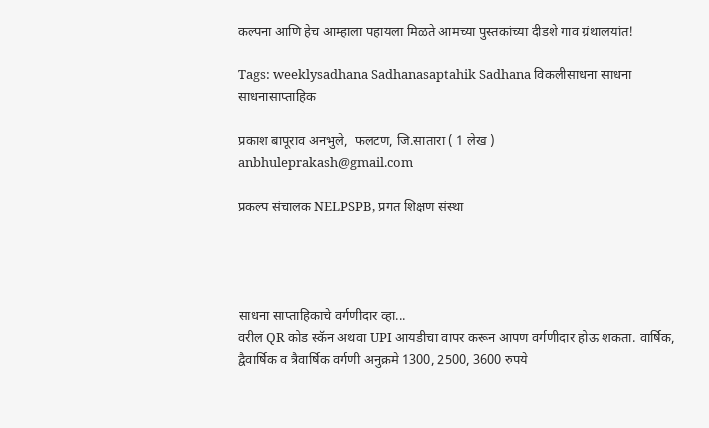कल्पना आणि हेच आम्हाला पहायला मिळते आमच्या पुस्तकांच्या दीडशे गाव ग्रंथालयांत!

Tags: weeklysadhana Sadhanasaptahik Sadhana विकलीसाधना साधना साधनासाप्ताहिक

प्रकाश बापूराव अनभुले,  फलटण, जि.सातारा ( 1 लेख )
anbhuleprakash@gmail.com

प्रकल्प संचालक NELPSPB, प्रगत शिक्षण संस्था




साधना साप्ताहिकाचे वर्गणीदार व्हा...
वरील QR कोड स्कॅन अथवा UPI आयडीचा वापर करून आपण वर्गणीदार होऊ शकता. वार्षिक, द्वैवार्षिक व त्रैवार्षिक वर्गणी अनुक्रमे 1300, 2500, 3600 रुपये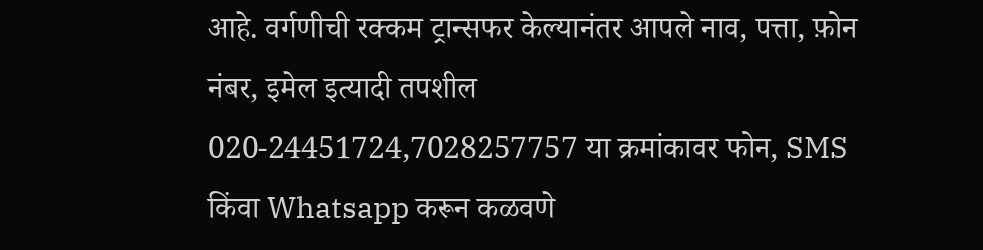आहे. वर्गणीची रक्कम ट्रान्सफर केल्यानंतर आपले नाव, पत्ता, फ़ोन नंबर, इमेल इत्यादी तपशील
020-24451724,7028257757 या क्रमांकावर फोन, SMS किंवा Whatsapp करून कळवणे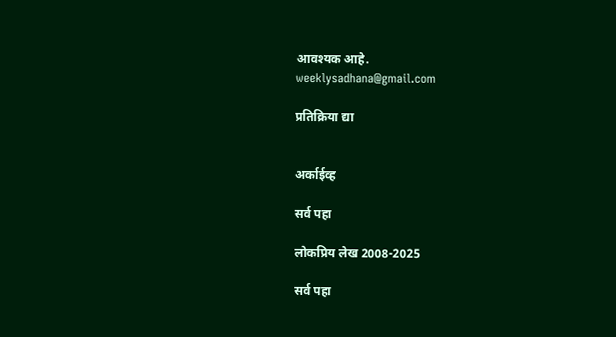आवश्यक आहे.
weeklysadhana@gmail.com

प्रतिक्रिया द्या


अर्काईव्ह

सर्व पहा

लोकप्रिय लेख 2008-2025

सर्व पहा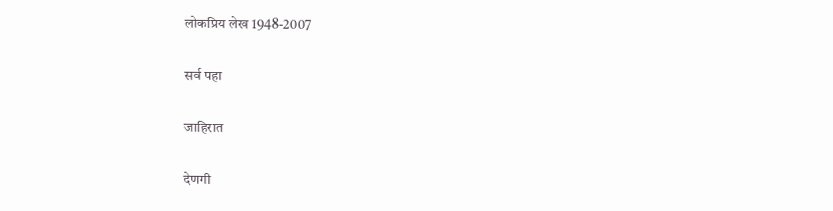लोकप्रिय लेख 1948-2007

सर्व पहा

जाहिरात

देणगी